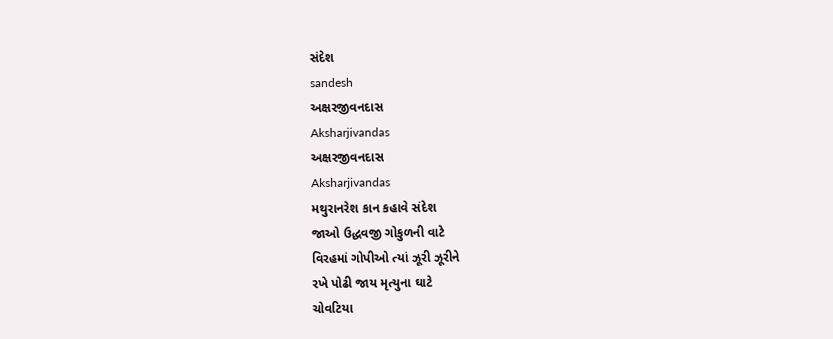સંદેશ
sandesh
અક્ષરજીવનદાસ
Aksharjivandas
અક્ષરજીવનદાસ
Aksharjivandas
મથુરાનરેશ કાન કહાવે સંદેશ
જાઓ ઉદ્ધવજી ગોકુળની વાટે
વિરહમાં ગોપીઓ ત્યાં ઝૂરી ઝૂરીને
રખે પોઢી જાય મૃત્યુના ઘાટે
ચોવટિયા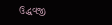ઉદ્ધવજી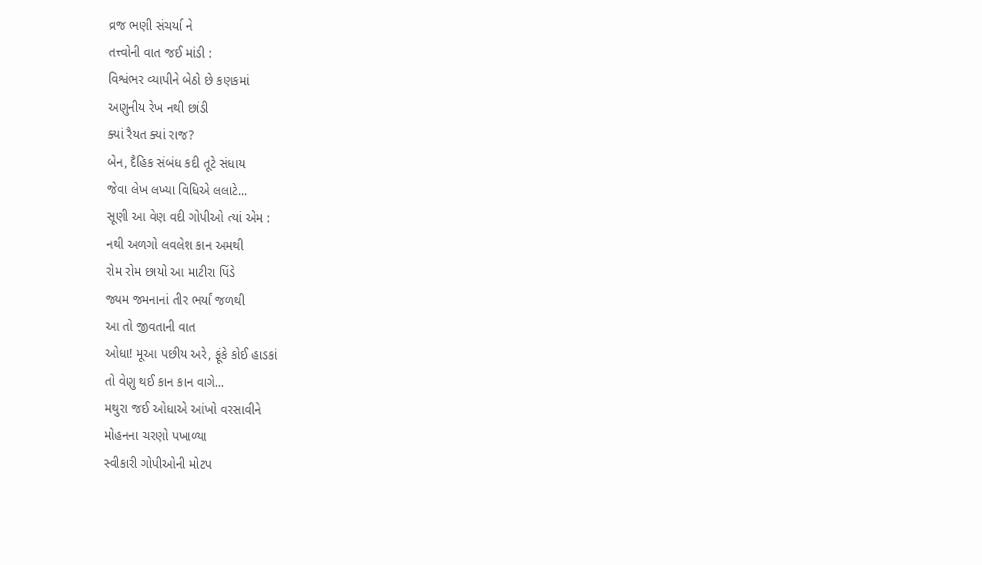વ્રજ ભણી સંચર્યા ને
તત્ત્વોની વાત જઈ માંડી :
વિશ્વંભર વ્યાપીને બેઠો છે કણકમાં
અણુનીય રેખ નથી છાંડી
ક્યાં રૈયત ક્યાં રાજ?
બેન, દૈહિક સંબંધ કદી તૂટે સંધાય
જેવા લેખ લખ્યા વિધિએ લલાટે...
સૂણી આ વેણ વદી ગોપીઓ ત્યાં એમ :
નથી અળગો લવલેશ કાન અમથી
રોમ રોમ છાયો આ માટીરા પિંડે
જ્યમ જમનાનાં તીર ભર્યાં જળથી
આ તો જીવતાની વાત
ઓધા! મૂઆ પછીય અરે, ફૂંકે કોઈ હાડકાં
તો વેણુ થઈ કાન કાન વાગે...
મથુરા જઈ ઓધાએ આંખો વરસાવીને
મોહનના ચરણો પખાળ્યા
સ્વીકારી ગોપીઓની મોટપ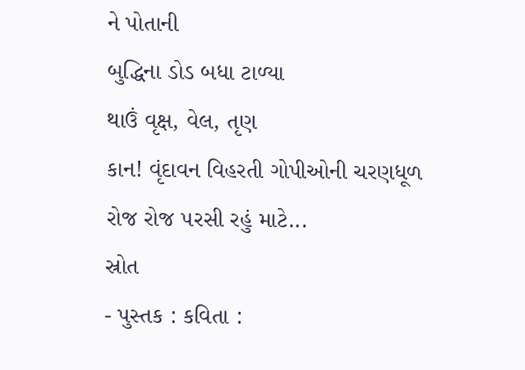ને પોતાની
બુદ્ધિના ડોડ બધા ટાળ્યા
થાઉં વૃક્ષ, વેલ, તૃણ
કાન! વૃંદાવન વિહરતી ગોપીઓની ચરણધૂળ
રોજ રોજ ૫રસી રહું માટે...
સ્રોત
- પુસ્તક : કવિતા :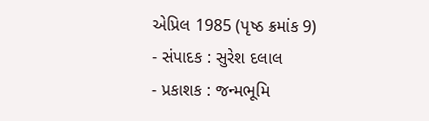એપ્રિલ 1985 (પૃષ્ઠ ક્રમાંક 9)
- સંપાદક : સુરેશ દલાલ
- પ્રકાશક : જન્મભૂમિ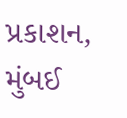પ્રકાશન, મુંબઈ